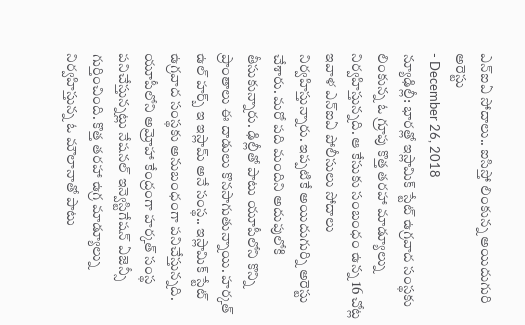ఎన్ఐఏ సోదాలు.. ఐసిస్తో లింకున్న అయిదుగురి అరెస్టు
- December 26, 2018
న్యూఢిల్లీ: భారత్లో ఇస్లామిక్ స్టేట్ ఉగ్రవాద సంస్థకు లింకున్న ఓ గ్రూపు కొత్త తరహా మాడ్యూల్ను నిర్వహిస్తున్నది. ఆ కేసుకు సంబంధం ఉన్న 16 చోట్ల ఇవాళ ఎన్ఐఏ పోలీసులు సోదాలు నిర్వహిస్తున్నారు. ఇప్పటికే అయిదుగుర్ని అరెస్టు చేశారు. మరో పది మందిని అదుపులోకి తీసుకున్నారు. ఢిల్లీతో పాటు యూపీలోని కొన్ని ప్రాంతాలు ఈ దాడులు కొనసాగుతున్నాయి. హర్కత్ ఉల్ హర్బ్ ఇ ఇస్లామ్ అనే సంస్థ.. ఇస్లామిక్ స్టేట్ ఉగ్రవాద సంస్థకు అనుబంధంగా పనిచేస్తున్నది. యూపీలోని అమ్రోహా కేంద్రంగా హర్కత్ సంస్థ పనిచేస్తున్నట్లు నేషనల్ ఇన్వెస్టిగేషన్ ఏజెన్సీ గుర్తించింది. కొత్త తరహా ఉగ్ర మాడ్యూల్ను నిర్వహిస్తున్న ఓ మౌలానాతో పాటు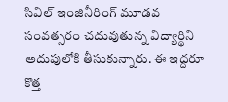సివిల్ ఇంజినీరింగ్ మూడవ సంవత్సరం చదువుతున్న విద్యార్థిని అదుపులోకి తీసుకున్నారు. ఈ ఇద్దరూ కొత్త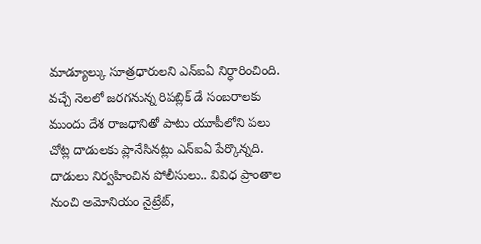మాడ్యూల్కు సూత్రధారులని ఎన్ఐఏ నిర్ధారించింది. వచ్చే నెలలో జరగనున్న రిపబ్లిక్ డే సంబరాలకు ముందు దేశ రాజధానితో పాటు యూపీలోని పలు చోట్ల దాడులకు ప్లానేసినట్లు ఎన్ఐఏ పేర్కొన్నది. దాడులు నిర్వహించిన పోలీసులు.. వివిధ ప్రాంతాల నుంచి అమోనియం నైట్రేట్,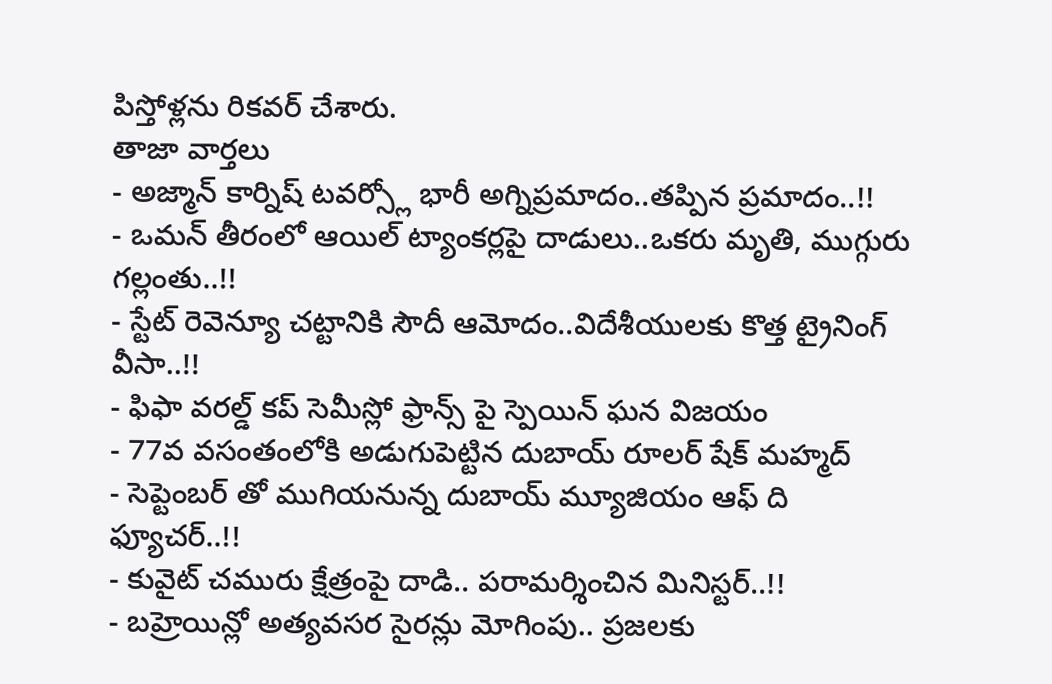పిస్తోళ్లను రికవర్ చేశారు.
తాజా వార్తలు
- అజ్మాన్ కార్నిష్ టవర్స్లో భారీ అగ్నిప్రమాదం..తప్పిన ప్రమాదం..!!
- ఒమన్ తీరంలో ఆయిల్ ట్యాంకర్లపై దాడులు..ఒకరు మృతి, ముగ్గురు గల్లంతు..!!
- స్టేట్ రెవెన్యూ చట్టానికి సౌదీ ఆమోదం..విదేశీయులకు కొత్త ట్రైనింగ్ వీసా..!!
- ఫిఫా వరల్డ్ కప్ సెమీస్లో ఫ్రాన్స్ పై స్పెయిన్ ఘన విజయం
- 77వ వసంతంలోకి అడుగుపెట్టిన దుబాయ్ రూలర్ షేక్ మహ్మద్
- సెప్టెంబర్ తో ముగియనున్న దుబాయ్ మ్యూజియం ఆఫ్ ది ఫ్యూచర్..!!
- కువైట్ చమురు క్షేత్రంపై దాడి.. పరామర్శించిన మినిస్టర్..!!
- బహ్రెయిన్లో అత్యవసర సైరన్లు మోగింపు.. ప్రజలకు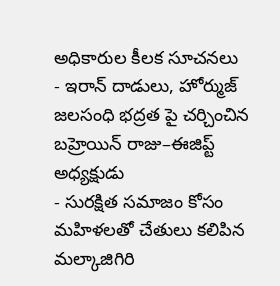అధికారుల కీలక సూచనలు
- ఇరాన్ దాడులు, హోర్ముజ్ జలసంధి భద్రత పై చర్చించిన బహ్రెయిన్ రాజు–ఈజిప్ట్ అధ్యక్షుడు
- సురక్షిత సమాజం కోసం మహిళలతో చేతులు కలిపిన మల్కాజిగిరి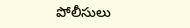పోలీసులు